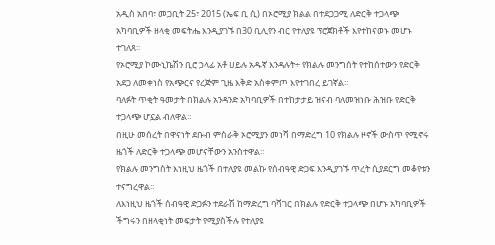አዲስ አበባ፣ መጋቢት 25፣ 2015 (ኤፍ ቢ ሲ) በኦሮሚያ ክልል በተደጋጋሚ ለድርቅ ተጋላጭ አካባቢዎች ዘላቂ መፍትሔ እንዲያገኙ በ30 ቢሊየን ብር የተለያዩ ፕሮጀክቶች እየተከናወኑ መሆኑ ተገለጸ፡፡
የኦሮሚያ ኮሙኒኬሽን ቢሮ ኃላፊ አቶ ሀይሉ አዱኛ እንዳሉት÷ የክልሉ መንግስት የተከሰተውን የድርቅ አደጋ ለመቀነስ የአጭርና የረጅም ጊዜ እቅድ አስቀምጦ እየተገበረ ይገኛል።
ባለፉት ጥቂት ዓመታት በክልሉ አንዳንድ አካባቢዎች በተከታታይ ዝናብ ባለመዝነቡ ሕዝቡ የድርቅ ተጋላጭ ሆኗል ብለዋል።
በዚሁ መሰረት በዋናነት ደቡብ ምስራቅ ኦሮሚያን መነሻ በማድረግ 10 የክልሉ ዞኖች ውስጥ የሚኖሩ ዜጎች ለድርቅ ተጋላጭ መሆናቸውን አንስተዋል።
የክልሉ መንግስት እነዚህ ዜጎች በተለያዩ መልኩ የሰብዓዊ ድጋፍ እንዲያገኙ ጥረት ሲያደርግ መቆየቱን ተናግረዋል።
ለእነዚህ ዜጎች ሰብዓዊ ድጋፉን ተደራሽ ከማድረግ ባሻገር በክልሉ የድርቅ ተጋላጭ በሆኑ አካባቢዎች ችግሩን በዘላቂነት መፍታት የሚያስችሉ የተለያዩ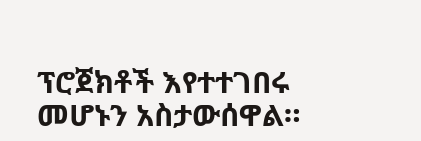ፕሮጀክቶች እየተተገበሩ መሆኑን አስታውሰዋል።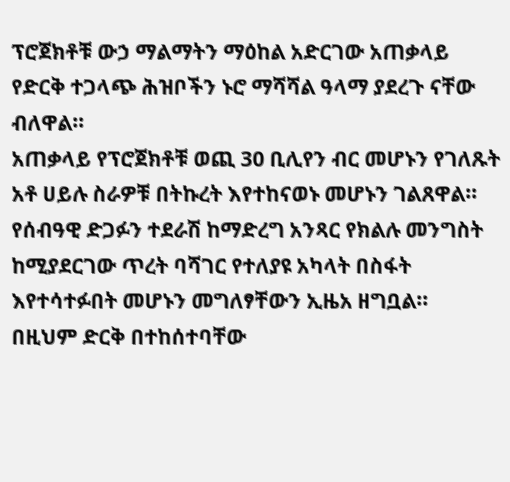ፕሮጀክቶቹ ውኃ ማልማትን ማዕከል አድርገው አጠቃላይ የድርቅ ተጋላጭ ሕዝቦችን ኑሮ ማሻሻል ዓላማ ያደረጉ ናቸው ብለዋል።
አጠቃላይ የፕሮጀክቶቹ ወጪ 30 ቢሊየን ብር መሆኑን የገለጹት አቶ ሀይሉ ስራዎቹ በትኩረት እየተከናወኑ መሆኑን ገልጸዋል።
የሰብዓዊ ድጋፉን ተደራሽ ከማድረግ አንጻር የክልሉ መንግስት ከሚያደርገው ጥረት ባሻገር የተለያዩ አካላት በስፋት እየተሳተፉበት መሆኑን መግለፃቸውን ኢዜአ ዘግቧል፡፡
በዚህም ድርቅ በተከሰተባቸው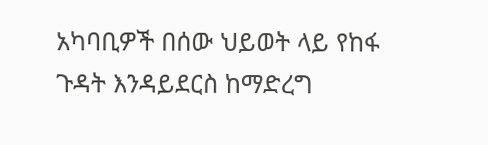አካባቢዎች በሰው ህይወት ላይ የከፋ ጉዳት እንዳይደርስ ከማድረግ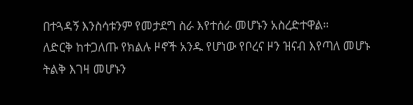በተጓዳኝ እንስሳቱንም የመታደግ ስራ እየተሰራ መሆኑን አስረድተዋል።
ለድርቅ ከተጋለጡ የክልሉ ዞኖች አንዱ የሆነው የቦረና ዞን ዝናብ እየጣለ መሆኑ ትልቅ እገዛ መሆኑን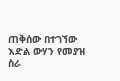ጠቅሰው በተገኘው እድል ውሃን የመያዝ ስራ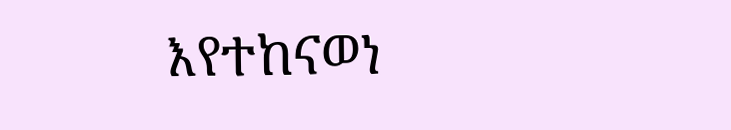እየተከናወነ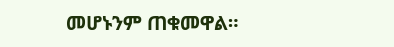መሆኑንም ጠቁመዋል።